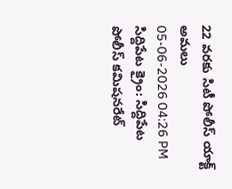22 వరకు సిటీ పోలీస్ యాక్ట్ అమలు
05-06-2026 04:26 PM
సిద్దిపేట క్రైం: సిద్దిపేట పోలీస్ కమిషనరేట్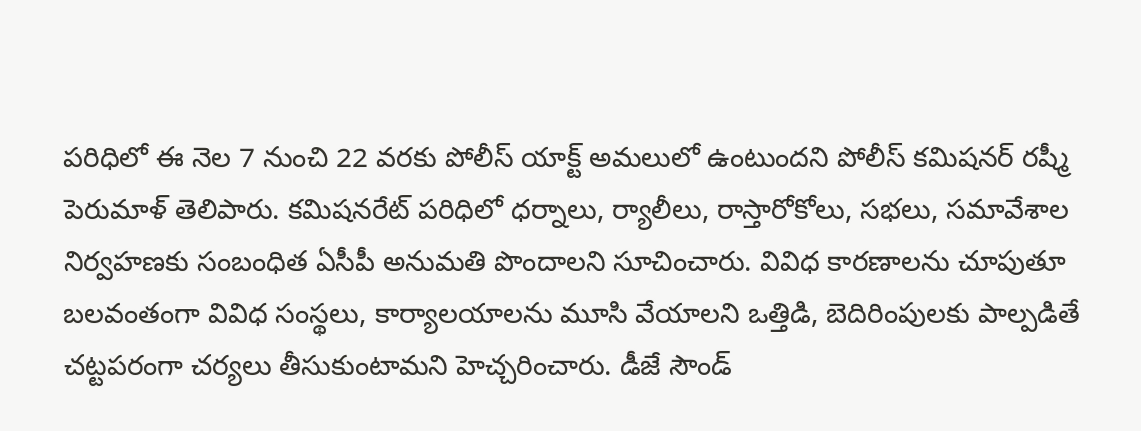పరిధిలో ఈ నెల 7 నుంచి 22 వరకు పోలీస్ యాక్ట్ అమలులో ఉంటుందని పోలీస్ కమిషనర్ రష్మీ పెరుమాళ్ తెలిపారు. కమిషనరేట్ పరిధిలో ధర్నాలు, ర్యాలీలు, రాస్తారోకోలు, సభలు, సమావేశాల నిర్వహణకు సంబంధిత ఏసీపీ అనుమతి పొందాలని సూచించారు. వివిధ కారణాలను చూపుతూ బలవంతంగా వివిధ సంస్థలు, కార్యాలయాలను మూసి వేయాలని ఒత్తిడి, బెదిరింపులకు పాల్పడితే చట్టపరంగా చర్యలు తీసుకుంటామని హెచ్చరించారు. డీజే సౌండ్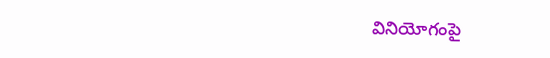వినియోగంపై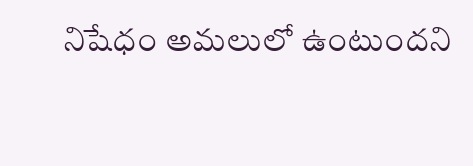నిషేధం అమలులో ఉంటుందని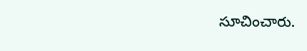సూచించారు.